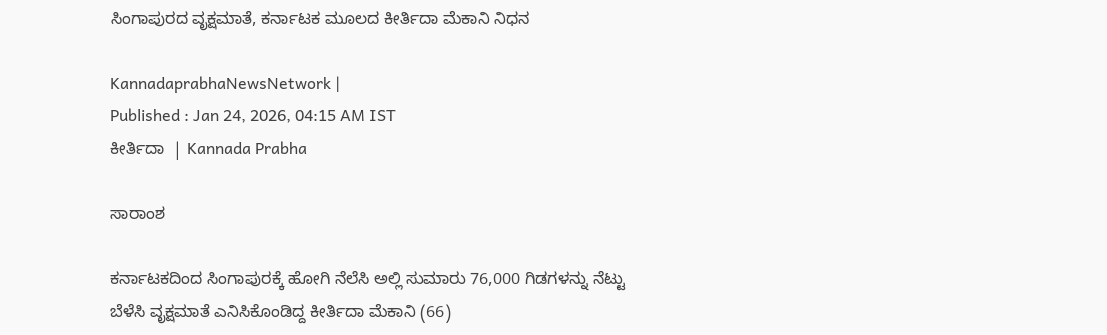ಸಿಂಗಾಪುರದ ವೃಕ್ಷಮಾತೆ, ಕರ್ನಾಟಕ ಮೂಲದ ಕೀರ್ತಿದಾ ಮೆಕಾನಿ ನಿಧನ

KannadaprabhaNewsNetwork |
Published : Jan 24, 2026, 04:15 AM IST
ಕೀರ್ತಿದಾ  | Kannada Prabha

ಸಾರಾಂಶ

ಕರ್ನಾಟಕದಿಂದ ಸಿಂಗಾಪುರಕ್ಕೆ ಹೋಗಿ ನೆಲೆಸಿ ಅಲ್ಲಿ ಸುಮಾರು 76,000 ಗಿಡಗಳನ್ನು ನೆಟ್ಟು ಬೆಳೆಸಿ ವೃಕ್ಷಮಾತೆ ಎನಿಸಿಕೊಂಡಿದ್ದ ಕೀರ್ತಿದಾ ಮೆಕಾನಿ (66)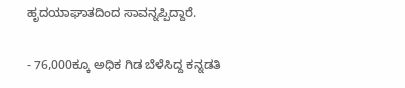ಹೃದಯಾಘಾತದಿಂದ ಸಾವನ್ನಪ್ಪಿದ್ದಾರೆ.

- 76,000ಕ್ಕೂ ಅಧಿಕ ಗಿಡ ಬೆಳೆಸಿದ್ದ ಕನ್ನಡತಿ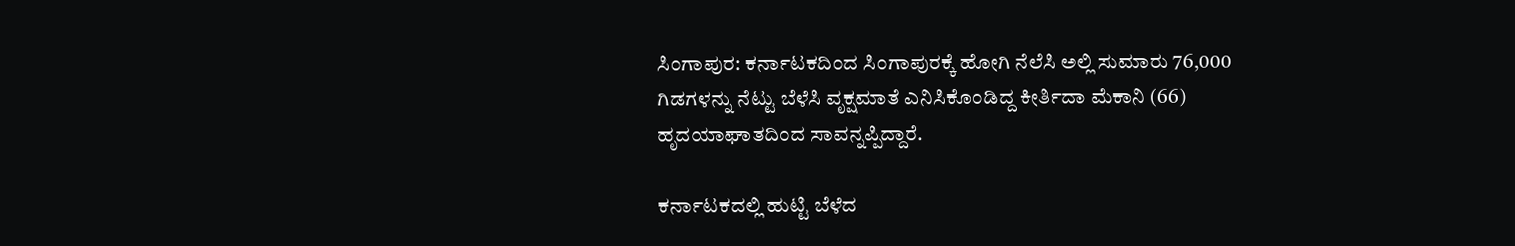ಸಿಂಗಾಪುರ: ಕರ್ನಾಟಕದಿಂದ ಸಿಂಗಾಪುರಕ್ಕೆ ಹೋಗಿ ನೆಲೆಸಿ ಅಲ್ಲಿ ಸುಮಾರು 76,000 ಗಿಡಗಳನ್ನು ನೆಟ್ಟು ಬೆಳೆಸಿ ವೃಕ್ಷಮಾತೆ ಎನಿಸಿಕೊಂಡಿದ್ದ ಕೀರ್ತಿದಾ ಮೆಕಾನಿ (66) ಹೃದಯಾಘಾತದಿಂದ ಸಾವನ್ನಪ್ಪಿದ್ದಾರೆ.

ಕರ್ನಾಟಕದಲ್ಲಿ ಹುಟ್ಟಿ ಬೆಳೆದ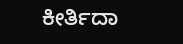ಕೀರ್ತಿದಾ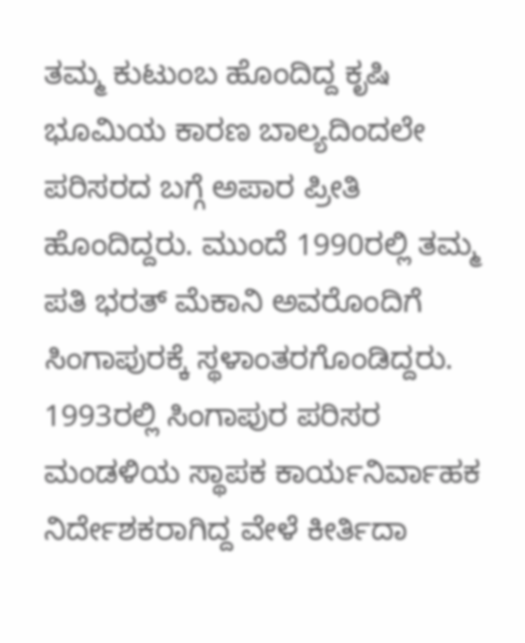ತಮ್ಮ ಕುಟುಂಬ ಹೊಂದಿದ್ದ ಕೃಷಿ ಭೂಮಿಯ ಕಾರಣ ಬಾಲ್ಯದಿಂದಲೇ ಪರಿಸರದ ಬಗ್ಗೆ ಅಪಾರ ಪ್ರೀತಿ ಹೊಂದಿದ್ದರು. ಮುಂದೆ 1990ರಲ್ಲಿ ತಮ್ಮ ಪತಿ ಭರತ್‌ ಮೆಕಾನಿ ಅವರೊಂದಿಗೆ ಸಿಂಗಾಪುರಕ್ಕೆ ಸ್ಥಳಾಂತರಗೊಂಡಿದ್ದರು. 1993ರಲ್ಲಿ ಸಿಂಗಾಪುರ ಪರಿಸರ ಮಂಡಳಿಯ ಸ್ಥಾಪಕ ಕಾರ್ಯನಿರ್ವಾಹಕ ನಿರ್ದೇಶಕರಾಗಿದ್ದ ವೇಳೆ ಕೀರ್ತಿದಾ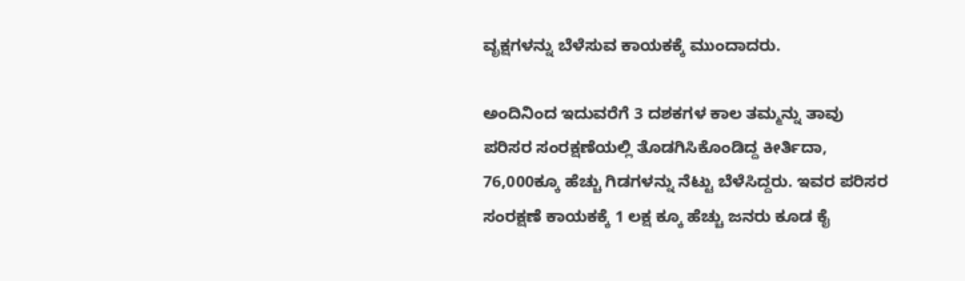ವೃಕ್ಷಗಳನ್ನು ಬೆಳೆಸುವ ಕಾಯಕಕ್ಕೆ ಮುಂದಾದರು.

ಅಂದಿನಿಂದ ಇದುವರೆಗೆ 3 ದಶಕಗಳ ಕಾಲ ತಮ್ಮನ್ನು ತಾವು ಪರಿಸರ ಸಂರಕ್ಷಣೆಯಲ್ಲಿ ತೊಡಗಿಸಿಕೊಂಡಿದ್ದ ಕೀರ್ತಿದಾ, 76,000ಕ್ಕೂ ಹೆಚ್ಚು ಗಿಡಗಳನ್ನು ನೆಟ್ಟು ಬೆಳೆಸಿದ್ದರು. ಇವರ ಪರಿಸರ ಸಂರಕ್ಷಣೆ ಕಾಯಕಕ್ಕೆ 1 ಲಕ್ಷ ಕ್ಕೂ ಹೆಚ್ಚು ಜನರು ಕೂಡ ಕೈ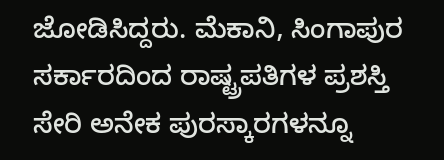ಜೋಡಿಸಿದ್ದರು. ಮೆಕಾನಿ, ಸಿಂಗಾಪುರ ಸರ್ಕಾರದಿಂದ ರಾಷ್ಟ್ರಪತಿಗಳ ಪ್ರಶಸ್ತಿ ಸೇರಿ ಅನೇಕ ಪುರಸ್ಕಾರಗಳನ್ನೂ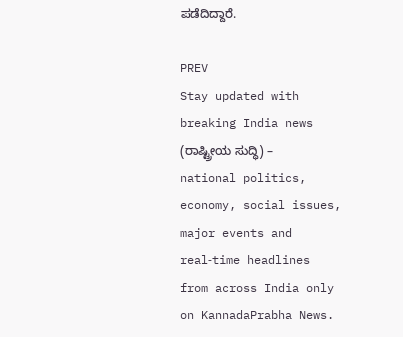ಪಡೆದಿದ್ದಾರೆ.

PREV
Stay updated with breaking India news (ರಾಷ್ಟ್ರೀಯ ಸುದ್ಧಿ) – national politics, economy, social issues, major events and real‑time headlines from across India only on KannadaPrabha News.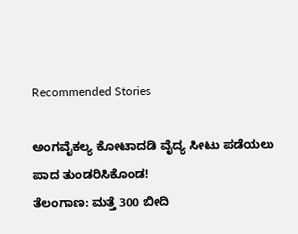Recommended Stories

ಅಂಗವೈಕಲ್ಯ ಕೋಟಾದಡಿ ವೈದ್ಯ ಸೀಟು ಪಡೆಯಲು ಪಾದ ತುಂಡರಿಸಿಕೊಂಡ!
ತೆಲಂಗಾಣ: ಮತ್ತೆ 300 ಬೀದಿ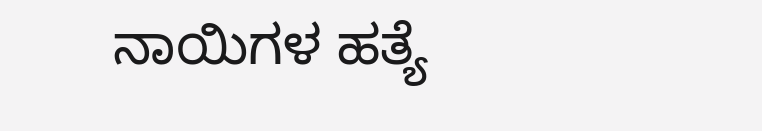ನಾಯಿಗಳ ಹತ್ಯೆ